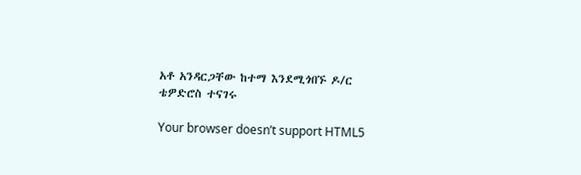አቶ አንዳርጋቸው ከተማ እንደሚጎበኙ ዶ/ር ቴዎድሮስ ተናገሩ

Your browser doesn’t support HTML5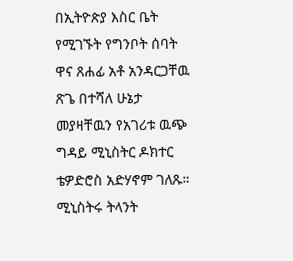በኢትዮጵያ እስር ቤት የሚገኙት የግንቦት ሰባት ዋና ጸሐፊ አቶ አንዳርጋቸዉ ጽጌ በተሻለ ሁኔታ መያዛቸዉን የአገሪቱ ዉጭ ግዳይ ሚኒስትር ዶክተር ቴዎድሮስ አድሃኖም ገለጹ። ሚኒስትሩ ትላንት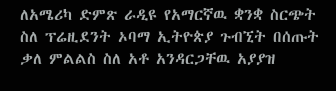ለአሜሪካ ድምጽ ራዲዩ የአማርኛዉ ቋንቋ ስርጭት ስለ ፕሬዚደንት ኦባማ ኢትዮጵያ ጉብኚት በሰጡት ቃለ ምልልስ ስለ አቶ አንዳርጋቸዉ አያያዝ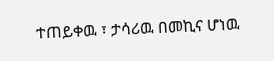ተጠይቀዉ ፣ ታሳሪዉ በመኪና ሆነዉ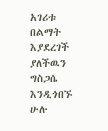አገሪቱ በልማት እያደረገች ያለችዉን ግስጋሴ እንዲጎበኙ ሁሉ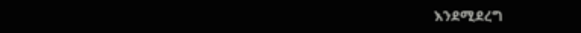እንደሚደረግ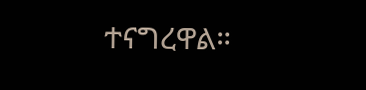ተናግረዋል።